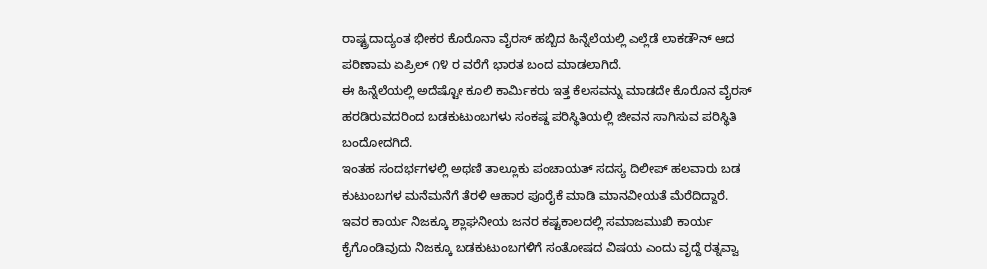ರಾಷ್ಟ್ರದಾದ್ಯಂತ ಭೀಕರ ಕೊರೊನಾ ವೈರಸ್ ಹಬ್ಬಿದ ಹಿನ್ನೆಲೆಯಲ್ಲಿ ಎಲ್ಲೆಡೆ ಲಾಕಡೌನ್ ಆದ ಪರಿಣಾಮ ಏಪ್ರಿಲ್ ೧೪ ರ ವರೆಗೆ ಭಾರತ ಬಂದ ಮಾಡಲಾಗಿದೆ.
ಈ ಹಿನ್ನೆಲೆಯಲ್ಲಿ ಅದೆಷ್ಟೋ ಕೂಲಿ ಕಾರ್ಮಿಕರು ಇತ್ತ ಕೆಲಸವನ್ನು ಮಾಡದೇ ಕೊರೊನ ವೈರಸ್ ಹರಡಿರುವದರಿಂದ ಬಡಕುಟುಂಬಗಳು ಸಂಕಷ್ದ ಪರಿಸ್ಥಿತಿಯಲ್ಲಿ ಜೀವನ ಸಾಗಿಸುವ ಪರಿಸ್ಥಿತಿ ಬಂದೋದಗಿದೆ.
ಇಂತಹ ಸಂದರ್ಭಗಳಲ್ಲಿ ಅಥಣಿ ತಾಲ್ಲೂಕು ಪಂಚಾಯತ್ ಸದಸ್ಯ ದಿಲೀಪ್ ಹಲವಾರು ಬಡ ಕುಟುಂಬಗಳ ಮನೆಮನೆಗೆ ತೆರಳಿ ಆಹಾರ ಪೂರೈಕೆ ಮಾಡಿ ಮಾನವೀಯತೆ ಮೆರೆದಿದ್ದಾರೆ.
ಇವರ ಕಾರ್ಯ ನಿಜಕ್ಕೂ ಶ್ಲಾಘನೀಯ ಜನರ ಕಷ್ಟಕಾಲದಲ್ಲಿ ಸಮಾಜಮುಖಿ ಕಾರ್ಯ ಕೈಗೊಂಡಿವುದು ನಿಜಕ್ಕೂ ಬಡಕುಟುಂಬಗಳಿಗೆ ಸಂತೋಷದ ವಿಷಯ ಎಂದು ವೃದ್ದೆ ರತ್ನವ್ವಾ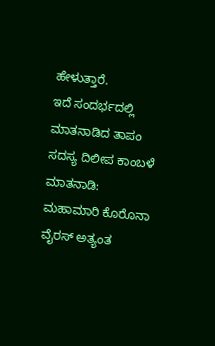ಹೇಳುತ್ತಾರೆ.
ಇದೆ ಸಂದರ್ಭದಲ್ಲಿ ಮಾತನಾಡಿದ ತಾಪಂ ಸದಸ್ಯ ದಿಲೀಪ ಕಾಂಬಳೆ ಮಾತನಾಡಿ: ಮಹಾಮಾರಿ ಕೊರೊನಾ ವೈರಸ್ ಅತ್ಯಂತ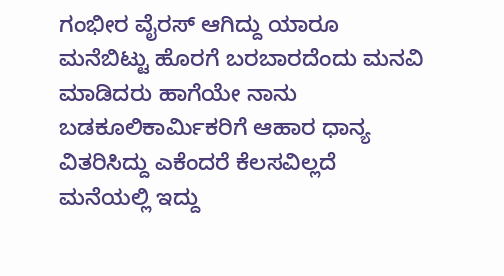ಗಂಭೀರ ವೈರಸ್ ಆಗಿದ್ದು ಯಾರೂ ಮನೆಬಿಟ್ಟು ಹೊರಗೆ ಬರಬಾರದೆಂದು ಮನವಿ ಮಾಡಿದರು ಹಾಗೆಯೇ ನಾನು ಬಡಕೂಲಿಕಾರ್ಮಿಕರಿಗೆ ಆಹಾರ ಧಾನ್ಯ ವಿತರಿಸಿದ್ದು ಎಕೆಂದರೆ ಕೆಲಸವಿಲ್ಲದೆ ಮನೆಯಲ್ಲಿ ಇದ್ದು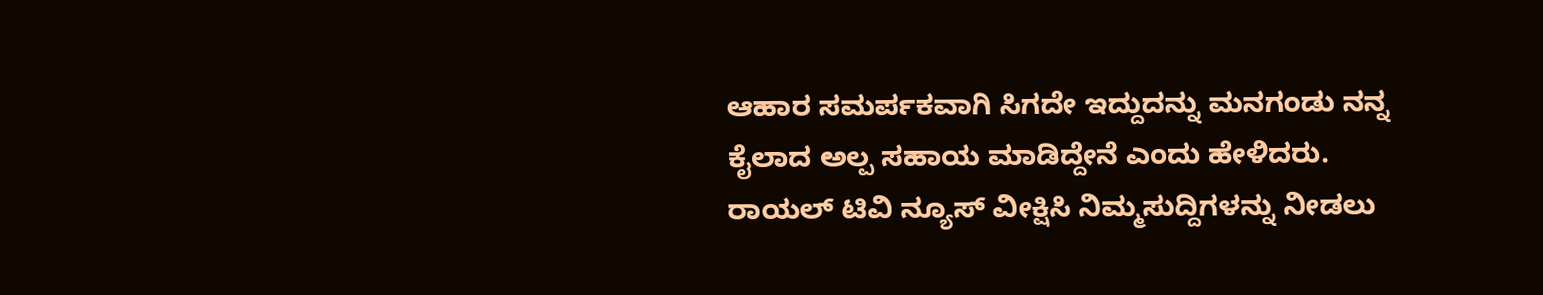ಆಹಾರ ಸಮರ್ಪಕವಾಗಿ ಸಿಗದೇ ಇದ್ದುದನ್ನು ಮನಗಂಡು ನನ್ನ ಕೈಲಾದ ಅಲ್ಪ ಸಹಾಯ ಮಾಡಿದ್ದೇನೆ ಎಂದು ಹೇಳಿದರು.
ರಾಯಲ್ ಟಿವಿ ನ್ಯೂಸ್ ವೀಕ್ಷಿಸಿ ನಿಮ್ಮಸುದ್ದಿಗಳನ್ನು ನೀಡಲು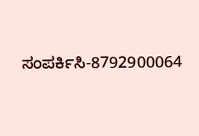ಸಂಪರ್ಕಿಸಿ-8792900064